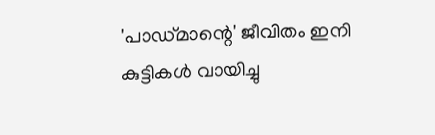'പാഡ്മാന്റെ' ജീവിതം ഇനി കുട്ടികള്‍ വായിച്ചു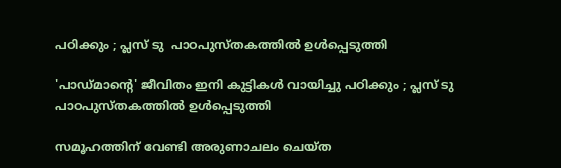പഠിക്കും ; പ്ലസ് ടു  പാഠപുസ്തകത്തില്‍ ഉള്‍പ്പെടുത്തി

'പാഡ്മാന്റെ' ജീവിതം ഇനി കുട്ടികള്‍ വായിച്ചു പഠിക്കും ; പ്ലസ് ടു  പാഠപുസ്തകത്തില്‍ ഉള്‍പ്പെടുത്തി

സമൂഹത്തിന് വേണ്ടി അരുണാചലം ചെയ്ത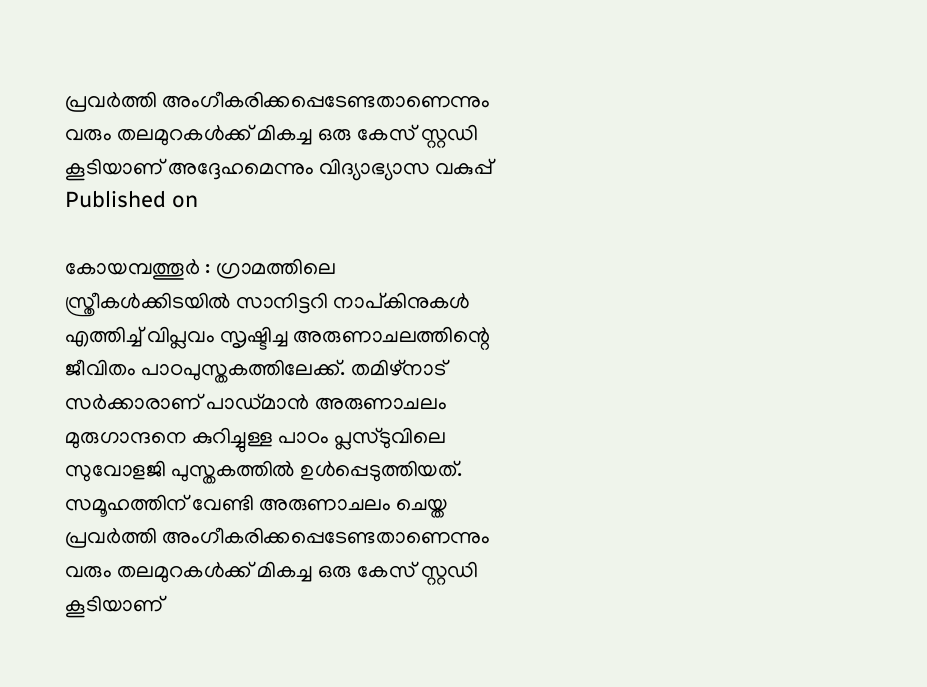പ്രവര്‍ത്തി അംഗീകരിക്കപ്പെടേണ്ടതാണെന്നും വരും തലമുറകള്‍ക്ക് മികച്ച ഒരു കേസ് സ്റ്റഡി കൂടിയാണ് അദ്ദേഹമെന്നും വിദ്യാഭ്യാസ വകുപ്പ്
Published on

കോയമ്പത്തൂര്‍ : ഗ്രാമത്തിലെ സ്ത്രീകള്‍ക്കിടയില്‍ സാനിട്ടറി നാപ്കിനുകള്‍ എത്തിച്ച് വിപ്ലവം സൃഷ്ടിച്ച അരുണാചലത്തിന്റെ ജീവിതം പാഠപുസ്തകത്തിലേക്ക്. തമിഴ്‌നാട് സര്‍ക്കാരാണ് പാഡ്മാന്‍ അരുണാചലം മുരുഗാന്ദനെ കുറിച്ചുള്ള പാഠം പ്ലസ്ടുവിലെ സുവോളജി പുസ്തകത്തില്‍ ഉള്‍പ്പെടുത്തിയത്. സമൂഹത്തിന് വേണ്ടി അരുണാചലം ചെയ്ത പ്രവര്‍ത്തി അംഗീകരിക്കപ്പെടേണ്ടതാണെന്നും വരും തലമുറകള്‍ക്ക് മികച്ച ഒരു കേസ് സ്റ്റഡി കൂടിയാണ്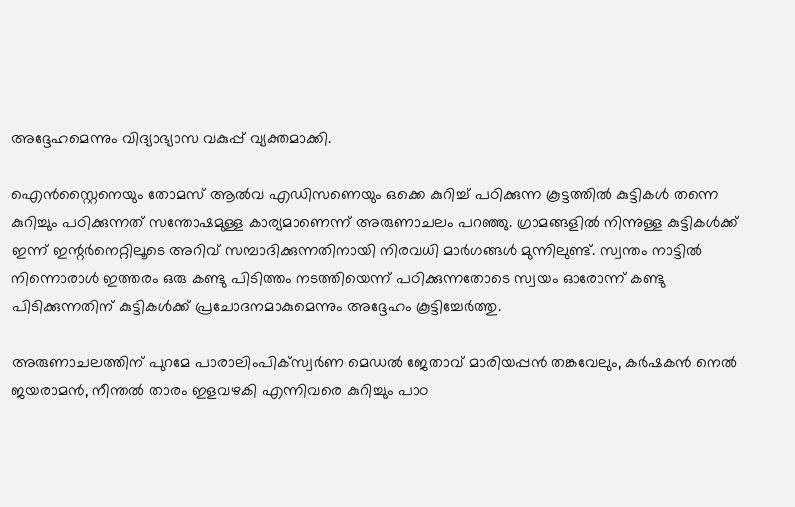അദ്ദേഹമെന്നും വിദ്യാഭ്യാസ വകുപ്പ് വ്യക്തമാക്കി.

ഐന്‍സ്റ്റൈനെയും തോമസ് ആല്‍വ എഡിസണെയും ഒക്കെ കുറിച്ച് പഠിക്കുന്ന കൂട്ടത്തില്‍ കുട്ടികള്‍ തന്നെ കുറിച്ചും പഠിക്കുന്നത് സന്തോഷമുള്ള കാര്യമാണെന്ന് അരുണാചലം പറഞ്ഞു. ഗ്രാമങ്ങളില്‍ നിന്നുള്ള കുട്ടികള്‍ക്ക് ഇന്ന് ഇന്റര്‍നെറ്റിലൂടെ അറിവ് സമ്പാദിക്കുന്നതിനായി നിരവധി മാര്‍ഗങ്ങള്‍ മുന്നിലുണ്ട്. സ്വന്തം നാട്ടില്‍ നിന്നൊരാള്‍ ഇത്തരം ഒരു കണ്ടു പിടിത്തം നടത്തിയെന്ന് പഠിക്കുന്നതോടെ സ്വയം ഓരോന്ന് കണ്ടു പിടിക്കുന്നതിന് കുട്ടികള്‍ക്ക് പ്രചോദനമാകുമെന്നും അദ്ദേഹം കൂട്ടിച്ചേര്‍ത്തു.

അരുണാചലത്തിന് പുറമേ പാരാലിംപിക്‌സ്വര്‍ണ മെഡല്‍ ജേതാവ് മാരിയപ്പന്‍ തങ്കവേലും, കര്‍ഷകന്‍ നെല്‍ ജയരാമന്‍, നീന്തല്‍ താരം ഇളവഴകി എന്നിവരെ കുറിച്ചും പാഠ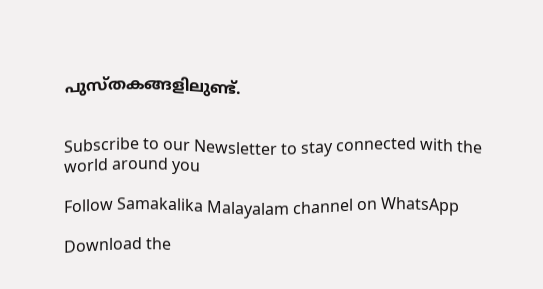പുസ്തകങ്ങളിലുണ്ട്.


Subscribe to our Newsletter to stay connected with the world around you

Follow Samakalika Malayalam channel on WhatsApp

Download the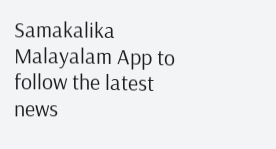Samakalika Malayalam App to follow the latest news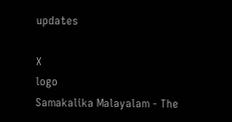updates

X
logo
Samakalika Malayalam - The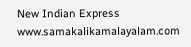New Indian Express
www.samakalikamalayalam.com